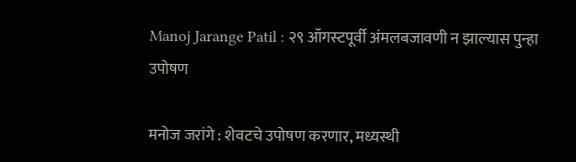Manoj Jarange Patil : २९ ऑगस्‍टपूर्वी अंमलबजावणी न झाल्‍यास पुन्‍हा उपोषण

मनोज जरांगे : शेवटचे उपोषण करणार, मध्यस्‍थी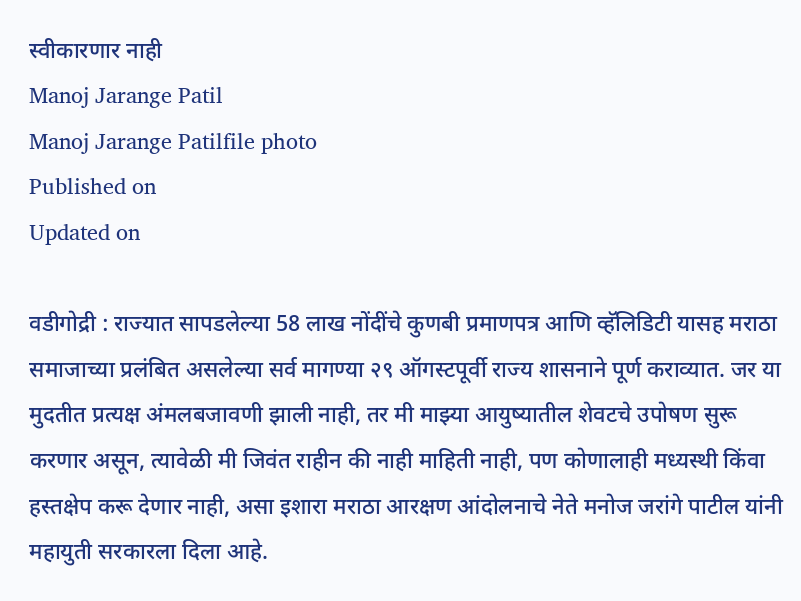स्‍वीकारणार नाही
Manoj Jarange Patil
Manoj Jarange Patilfile photo
Published on
Updated on

वडीगोद्री : राज्यात सापडलेल्या 58 लाख नोंदींचे कुणबी प्रमाणपत्र आणि व्हॅलिडिटी यासह मराठा समाजाच्या प्रलंबित असलेल्या सर्व मागण्या २९ ऑगस्टपूर्वी राज्य शासनाने पूर्ण कराव्यात. जर या मुदतीत प्रत्यक्ष अंमलबजावणी झाली नाही, तर मी माझ्या आयुष्यातील शेवटचे उपोषण सुरू करणार असून, त्यावेळी मी जिवंत राहीन की नाही माहिती नाही, पण कोणालाही मध्यस्थी किंवा हस्तक्षेप करू देणार नाही, असा इशारा मराठा आरक्षण आंदोलनाचे नेते मनोज जरांगे पाटील यांनी महायुती सरकारला दिला आहे.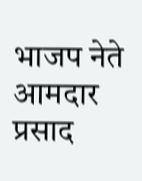भाजप नेते आमदार प्रसाद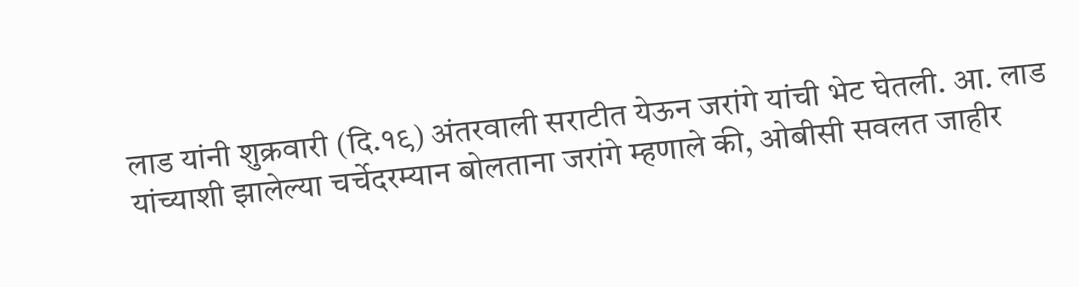लाड यांनी शुक्रवारी (दि.१९) अंतरवाली सराटीत येऊन जरांगे यांची भेट घेतली. आ. लाड यांच्याशी झालेल्या चर्चेदरम्यान बोलताना जरांगे म्हणाले की, ओबीसी सवलत जाहीर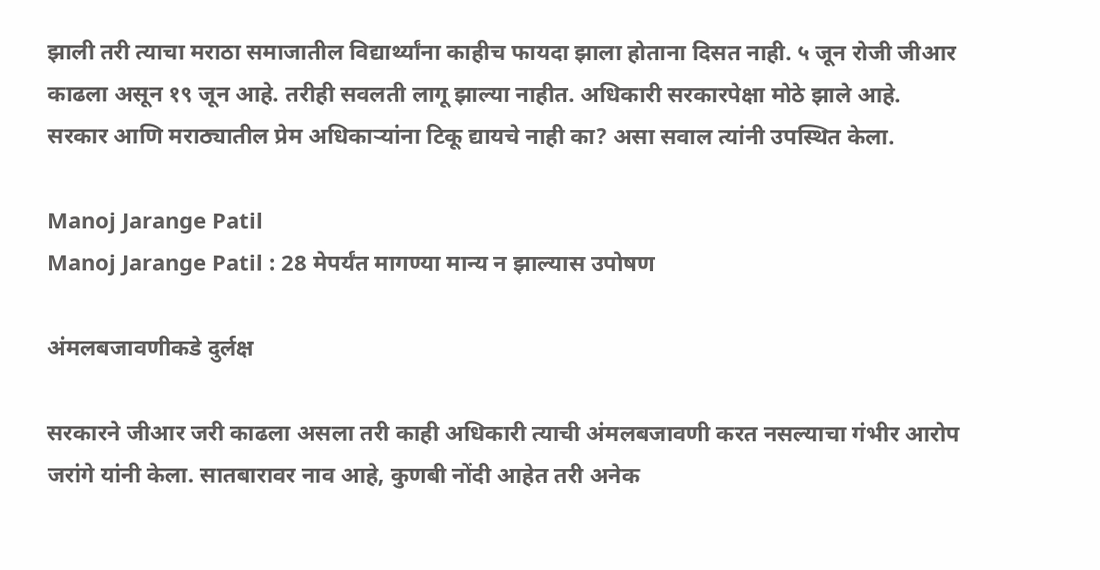झाली तरी त्याचा मराठा समाजातील विद्यार्थ्यांना काहीच फायदा झाला होताना दिसत नाही. ५ जून रोजी जीआर काढला असून १९ जून आहे. तरीही सवलती लागू झाल्या नाहीत. अधिकारी सरकारपेक्षा मोठे झाले आहे. सरकार आणि मराठ्यातील प्रेम अधिकाऱ्यांना टिकू द्यायचे नाही का? असा सवाल त्‍यांनी उपस्‍थित केला.

Manoj Jarange Patil
Manoj Jarange Patil : 28 मेपर्यंत मागण्या मान्य न झाल्यास उपोषण

अंमलबजावणीकडे दुर्लक्ष

सरकारने जीआर जरी काढला असला तरी काही अधिकारी त्याची अंमलबजावणी करत नसल्याचा गंभीर आरोप जरांगे यांनी केला. सातबारावर नाव आहे, कुणबी नोंदी आहेत तरी अनेक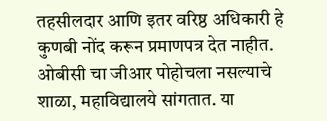तहसीलदार आणि इतर वरिष्ठ अधिकारी हे कुणबी नोंद करून प्रमाणपत्र देत नाहीत. ओबीसी चा जीआर पोहोचला नसल्याचे शाळा, महाविद्यालये सांगतात. या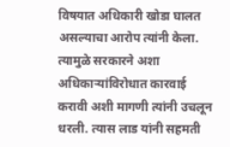विषयात अधिकारी खोडा घालत असल्याचा आरोप त्‍यांनी केला. त्यामुळे सरकारने अशा अधिकाऱ्यांविरोधात कारवाई करावी अशी मागणी त्यांनी उचलून धरली. त्‍यास लाड यांनी सहमती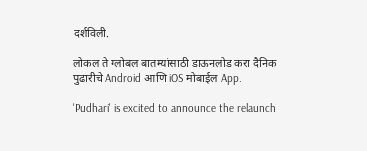दर्शविली.

लोकल ते ग्लोबल बातम्यांसाठी डाऊनलोड करा दैनिक पुढारीचे Android आणि iOS मोबाईल App.

'Pudhari' is excited to announce the relaunch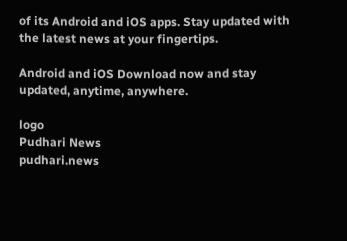of its Android and iOS apps. Stay updated with the latest news at your fingertips.

Android and iOS Download now and stay updated, anytime, anywhere.

logo
Pudhari News
pudhari.news